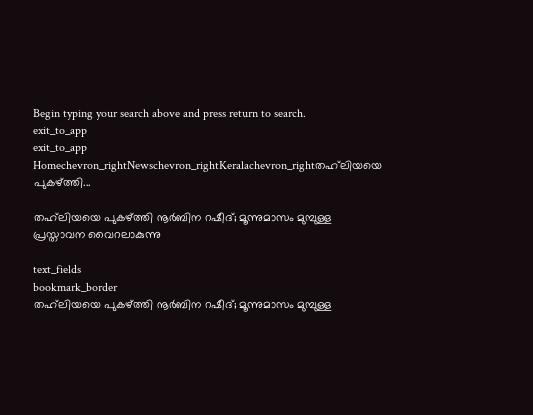Begin typing your search above and press return to search.
exit_to_app
exit_to_app
Homechevron_rightNewschevron_rightKeralachevron_rightതഹ്‍ലിയയെ പുകഴ്ത്തി...

തഹ്‍ലിയയെ പുകഴ്ത്തി നൂർബിന റഷീദ്; മൂന്നുമാസം മുമ്പുള്ള പ്രസ്താവന വൈറലാകുന്നു

text_fields
bookmark_border
തഹ്‍ലിയയെ പുകഴ്ത്തി നൂർബിന റഷീദ്; മൂന്നുമാസം മുമ്പുള്ള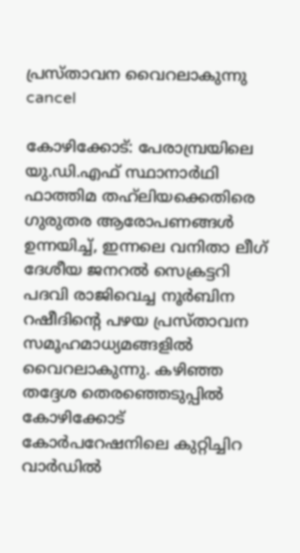പ്രസ്താവന വൈറലാകുന്നു
cancel

കോഴിക്കോട്: പേരാമ്പ്രയിലെ യു.ഡി.എഫ് സ്ഥാനാർഥി ഫാത്തിമ തഹ്‍ലിയക്കെതിരെ ഗുരുതര ആരോപണങ്ങൾ ഉന്നയിച്ച്, ഇന്നലെ വനിതാ ലീഗ് ദേശീയ ജനറൽ സെക്രട്ടറി പദവി രാജിവെച്ച നൂർബിന റഷീദിന്റെ പഴയ പ്രസ്താവന സമൂഹമാധ്യമങ്ങളിൽ വൈറലാകുന്നു. കഴിഞ്ഞ തദ്ദേശ തെരഞ്ഞെടുപ്പിൽ കോഴിക്കോട് കോർപറേഷനിലെ കുറ്റിച്ചിറ വാർഡിൽ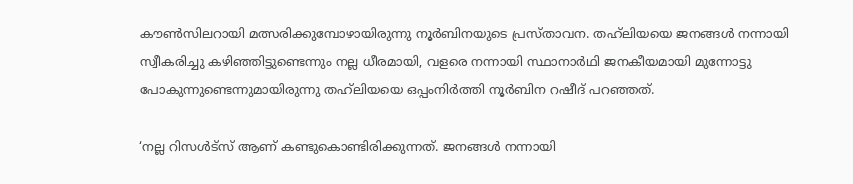കൗൺസിലറായി മത്സരിക്കുമ്പോഴായിരുന്നു നൂർബിനയുടെ പ്രസ്താവന. തഹ്‍ലിയയെ ജനങ്ങൾ നന്നായി സ്വീകരിച്ചു കഴിഞ്ഞിട്ടുണ്ടെന്നും നല്ല ധീരമായി, വളരെ നന്നായി സ്ഥാനാർഥി ജനകീയമായി മുന്നോട്ടു പോകുന്നുണ്ടെന്നുമായിരുന്നു തഹ്‍ലിയയെ ഒപ്പംനിർത്തി നൂർബിന റഷീദ് പറഞ്ഞത്.

‘നല്ല റിസൾട്സ് ആണ് കണ്ടുകൊണ്ടിരിക്കുന്നത്. ജനങ്ങൾ നന്നായി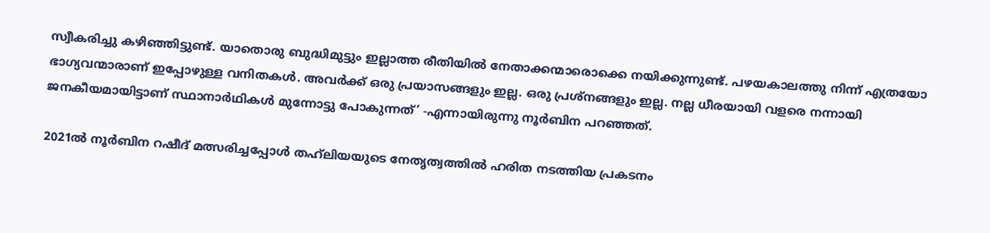സ്വീകരിച്ചു കഴിഞ്ഞിട്ടുണ്ട്. യാതൊരു ബുദ്ധിമുട്ടും ഇല്ലാത്ത രീതിയിൽ നേതാക്കന്മാരൊക്കെ നയിക്കുന്നുണ്ട്. പഴയകാലത്തു നിന്ന് എത്രയോ ഭാഗ്യവന്മാരാണ് ഇപ്പോഴുള്ള വനിതകൾ. അവർക്ക് ഒരു പ്രയാസങ്ങളും ഇല്ല. ഒരു പ്രശ്നങ്ങളും ഇല്ല. നല്ല ധീരയായി വളരെ നന്നായി ജനകീയമായിട്ടാണ് സ്ഥാനാർഥികൾ മുന്നോട്ടു പോകുന്നത്’ -എന്നായിരുന്നു നൂർബിന പറഞ്ഞത്.

2021ൽ നൂർബിന റഷീദ് മത്സരിച്ചപ്പോൾ തഹ്‍ലിയയുടെ നേതൃത്വത്തിൽ ഹരിത നടത്തിയ പ്രകടനം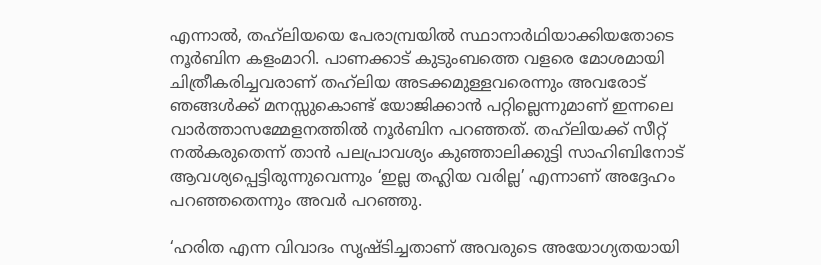എന്നാൽ, തഹ്‍ലിയയെ പേരാമ്പ്രയിൽ സ്ഥാനാർഥിയാക്കിയതോടെ നൂർബിന കളംമാറി. പാണക്കാട് കുടുംബത്തെ വളരെ മോശമായി ചിത്രീകരിച്ചവരാണ് തഹ്‍ലിയ അടക്കമുള്ളവരെന്നും അവരോട് ഞങ്ങൾക്ക് മനസ്സുകൊണ്ട് യോജിക്കാൻ പറ്റില്ലെന്നുമാണ് ഇന്നലെ വാർത്താസമ്മേളനത്തിൽ നൂർബിന പറഞ്ഞത്. തഹ്‍ലിയക്ക് സീറ്റ് നൽകരുതെന്ന് താൻ പലപ്രാവശ്യം കുഞ്ഞാലിക്കുട്ടി സാഹിബിനോട് ആവശ്യപ്പെട്ടിരുന്നുവെന്നും ‘ഇല്ല തഹ്ലിയ വരില്ല’ എന്നാണ് അദ്ദേഹം പറഞ്ഞതെന്നും അവർ പറഞ്ഞു.

‘ഹരിത എന്ന വിവാദം സൃഷ്ടിച്ചതാണ് അവരുടെ അയോഗ്യതയായി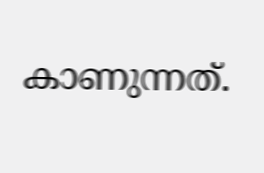കാണുന്നത്.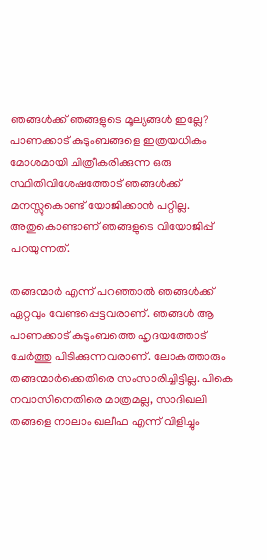ഞങ്ങൾക്ക് ഞങ്ങളുടെ മൂല്യങ്ങൾ ഇല്ലേ? പാണക്കാട് കുടുംബങ്ങളെ ഇത്രയധികം മോശമായി ചിത്രീകരിക്കുന്ന ഒരു സ്ഥിതിവിശേഷത്തോട് ഞങ്ങൾക്ക് മനസ്സുകൊണ്ട് യോജിക്കാൻ പറ്റില്ല. അതുകൊണ്ടാണ് ഞങ്ങളുടെ വിയോജിപ്പ് പറയുന്നത്.

തങ്ങന്മാർ എന്ന് പറഞ്ഞാൽ ഞങ്ങൾക്ക് ഏറ്റവും വേണ്ടപ്പെട്ടവരാണ്. ഞങ്ങൾ ആ പാണക്കാട് കുടുംബത്തെ ഹൃദയത്തോട് ചേർത്തു പിടിക്കുന്നവരാണ്. ലോകത്താരും തങ്ങന്മാർക്കെതിരെ സംസാരിച്ചിട്ടില്ല. പികെ നവാസിനെതിരെ മാത്രമല്ല, സാദിഖലി തങ്ങളെ നാലാം ഖലീഫ എന്ന് വിളിച്ചും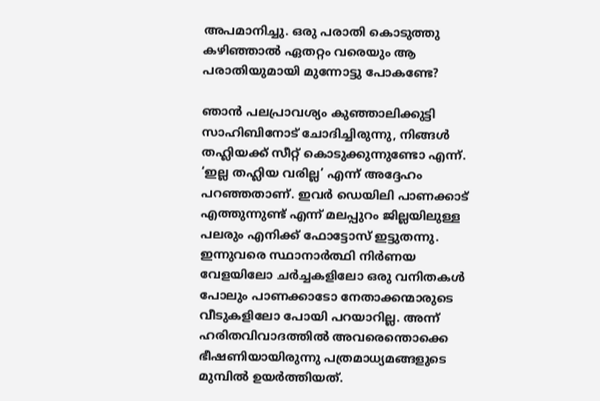അപമാനിച്ചു. ഒരു പരാതി കൊടുത്തു കഴിഞ്ഞാൽ ഏതറ്റം വരെയും ആ പരാതിയുമായി മുന്നോട്ടു പോകണ്ടേ?

ഞാൻ പലപ്രാവശ്യം കുഞ്ഞാലിക്കുട്ടി സാഹിബിനോട് ചോദിച്ചിരുന്നു, നിങ്ങൾ തഹ്ലിയക്ക് സീറ്റ് കൊടുക്കുന്നുണ്ടോ എന്ന്. ‘ഇല്ല തഹ്ലിയ വരില്ല’ എന്ന് അദ്ദേഹം പറഞ്ഞതാണ്. ഇവർ ഡെയിലി പാണക്കാട് എത്തുന്നുണ്ട് എന്ന് മലപ്പുറം ജില്ലയിലുള്ള പലരും എനിക്ക് ഫോട്ടോസ് ഇട്ടുതന്നു. ഇന്നുവരെ സ്ഥാനാർത്ഥി നിർണയ വേളയിലോ ചർച്ചകളിലോ ഒരു വനിതകൾ പോലും പാണക്കാടോ നേതാക്കന്മാരുടെ വീടുകളിലോ പോയി പറയാറില്ല. അന്ന് ഹരിതവിവാദത്തിൽ അവരെന്തൊക്കെ ഭീഷണിയായിരുന്നു പത്രമാധ്യമങ്ങളുടെ മുമ്പിൽ ഉയർത്തിയത്.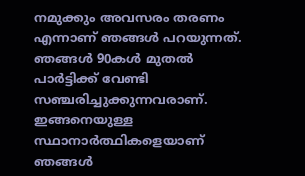നമുക്കും അവസരം തരണം എന്നാണ് ഞങ്ങൾ പറയുന്നത്. ഞങ്ങൾ 90കൾ മുതൽ പാർട്ടിക്ക് വേണ്ടി സഞ്ചരിച്ചുക്കുന്നവരാണ്. ഇങ്ങനെയുള്ള സ്ഥാനാർത്ഥികളെയാണ് ഞങ്ങൾ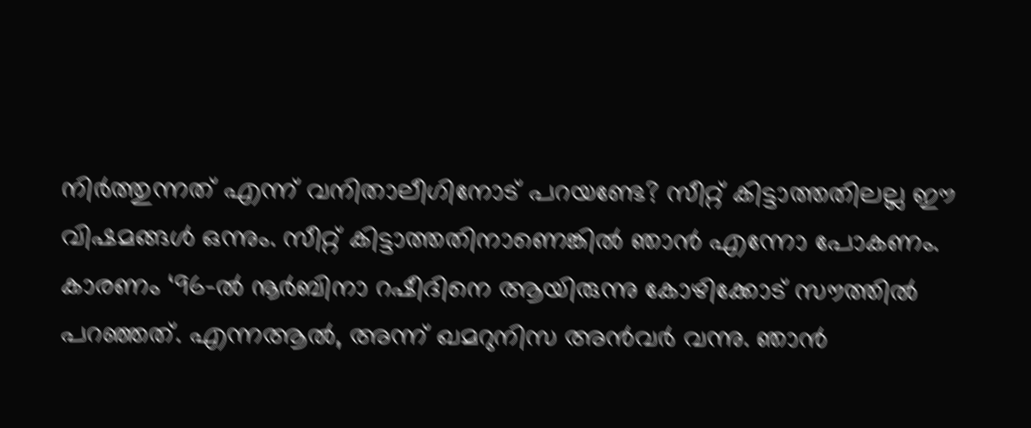നിർത്തുന്നത് എന്ന് വനിതാലീഗിനോട് പറയണ്ടേ? സീറ്റ് കിട്ടാത്തതിലല്ല ഈ വിഷമങ്ങൾ ഒന്നും. സീറ്റ് കിട്ടാത്തതിനാണെങ്കിൽ ഞാൻ എന്നോ പോകണം. കാരണം ‘96-ൽ നൂർബിനാ റഷീദിനെ ആയിരുന്നു കോഴിക്കോട് സൗത്തിൽ പറഞ്ഞത്. എന്നആൽ, അന്ന് ഖമറുനിസ അൻവർ വന്നു. ഞാൻ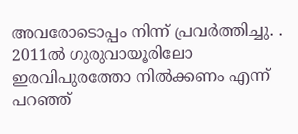അവരോടൊപ്പം നിന്ന് പ്രവർത്തിച്ചു. . 2011ൽ ഗുരുവായൂരിലോ ഇരവിപുരത്തോ നിൽക്കണം എന്ന് പറഞ്ഞ്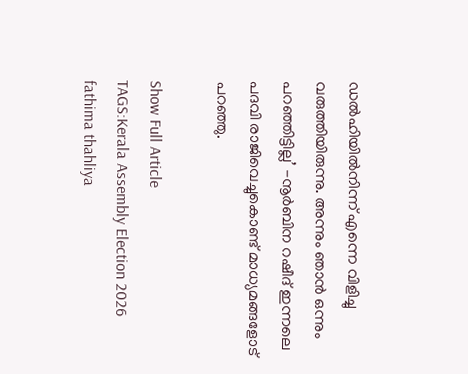ഡൽഹിയിൽനിന്ന് എന്നെ വിളിച്ചു വരുത്തിയിരുന്നു. അന്നും ഞാൻ ഒന്നും പറഞ്ഞിട്ടില്ല’ -നൂർബിന റഷീദ് ഇന്നലെ പദവി രാജിവെച്ചുകൊണ്ട് മാധ്യമങ്ങളോട് പറഞ്ഞു.

Show Full Article
TAGS:Kerala Assembly Election 2026 fathima thahliya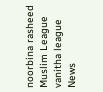noorbina rasheed Muslim League vanitha league
News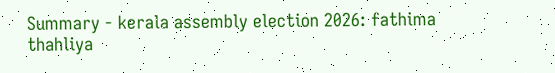Summary - kerala assembly election 2026: fathima thahliya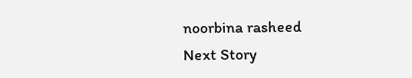noorbina rasheed
Next Story